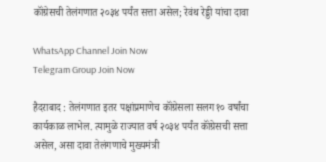कॉंग्रेसची तेलंगणात २०३४ पर्यंत सत्ता असेल; रेवंथ रेड्डी यांचा दावा

WhatsApp Channel Join Now
Telegram Group Join Now

हैदराबाद : तेलंगणात इतर पक्षांप्रमाणेच कॉंग्रेसला सलग १० वर्षांचा कार्यकाळ लाभेल. त्यामुळे राज्यात वर्ष २०३४ पर्यंत कॉंग्रेसची सत्ता असेल, असा दावा तेलंगणाचे मुख्यमंत्री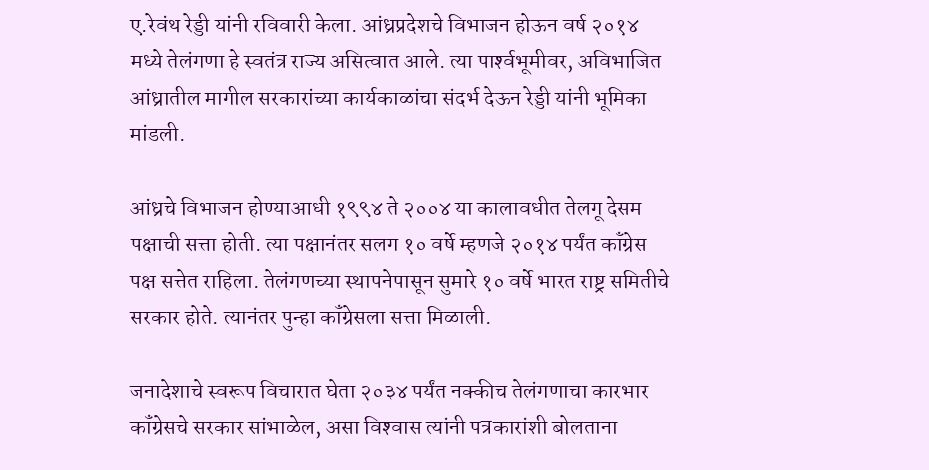ए.रेवंथ रेड्डी यांनी रविवारी केला. आंध्रप्रदेशचे विभाजन होऊन वर्ष २०१४ मध्ये तेलंगणा हे स्वतंत्र राज्य असित्वात आले. त्या पार्श्‍वभूमीवर, अविभाजित आंध्रातील मागील सरकारांच्या कार्यकाळांचा संदर्भ देऊन रेड्डी यांनी भूमिका मांडली.

आंध्रचे विभाजन होण्याआधी १९९४ ते २००४ या कालावधीत तेलगू देसम पक्षाची सत्ता होती. त्या पक्षानंतर सलग १० वर्षे म्हणजे २०१४ पर्यंत कॉंग्रेस पक्ष सत्तेत राहिला. तेलंगणच्या स्थापनेपासून सुमारे १० वर्षे भारत राष्ट्र समितीचे सरकार होते. त्यानंतर पुन्हा कॉंग्रेसला सत्ता मिळाली.

जनादेशाचे स्वरूप विचारात घेता २०३४ पर्यंत नक्कीच तेलंगणाचा कारभार कॉंग्रेसचे सरकार सांभाळेल, असा विश्‍वास त्यांनी पत्रकारांशी बोलताना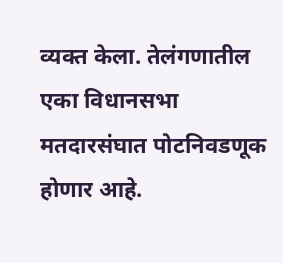व्यक्त केला. तेलंगणातील एका विधानसभा मतदारसंघात पोटनिवडणूक होणार आहे.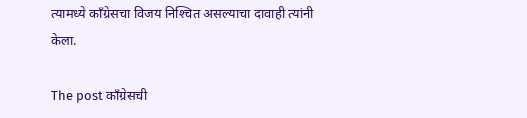त्यामध्ये कॉंग्रेसचा विजय निश्‍चित असल्याचा दावाही त्यांनी केला.

The post कॉंग्रेसची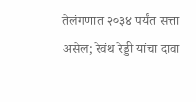तेलंगणात २०३४ पर्यंत सत्ता असेल; रेवंथ रेड्डी यांचा दावा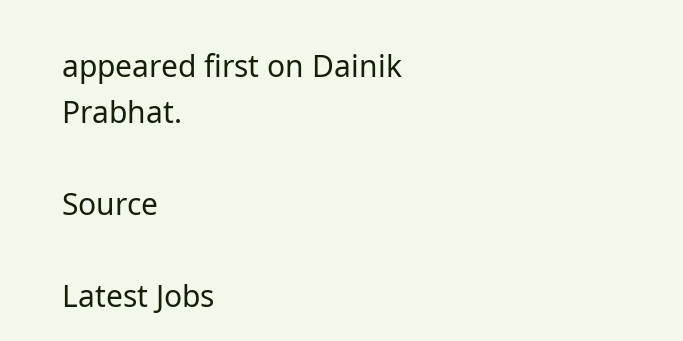appeared first on Dainik Prabhat.

Source

Latest Jobs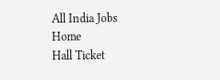All India Jobs
Home
Hall Ticket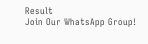Result
Join Our WhatsApp Group!